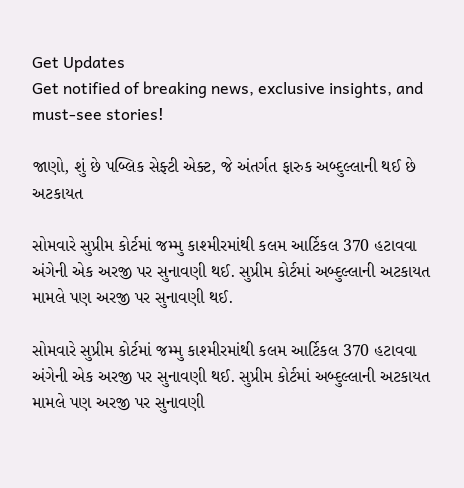Get Updates
Get notified of breaking news, exclusive insights, and must-see stories!

જાણો, શું છે પબ્લિક સેફ્ટી એક્ટ, જે અંતર્ગત ફારુક અબ્દુલ્લાની થઈ છે અટકાયત

સોમવારે સુપ્રીમ કોર્ટમાં જમ્મુ કાશ્મીરમાંથી કલમ આર્ટિકલ 370 હટાવવા અંગેની એક અરજી પર સુનાવણી થઈ. સુપ્રીમ કોર્ટમાં અબ્દુલ્લાની અટકાયત મામલે પણ અરજી પર સુનાવણી થઈ.

સોમવારે સુપ્રીમ કોર્ટમાં જમ્મુ કાશ્મીરમાંથી કલમ આર્ટિકલ 370 હટાવવા અંગેની એક અરજી પર સુનાવણી થઈ. સુપ્રીમ કોર્ટમાં અબ્દુલ્લાની અટકાયત મામલે પણ અરજી પર સુનાવણી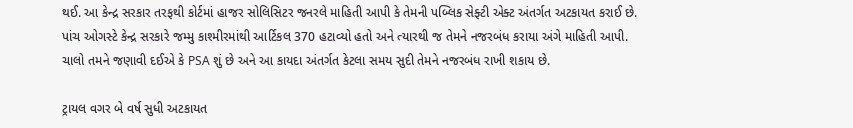થઈ. આ કેન્દ્ર સરકાર તરફથી કોર્ટમાં હાજર સોલિસિટર જનરલે માહિતી આપી કે તેમની પબ્લિક સેફ્ટી એક્ટ અંતર્ગત અટકાયત કરાઈ છે. પાંચ ઓગસ્ટે કેન્દ્ર સરકારે જમ્મુ કાશ્મીરમાંથી આર્ટિકલ 370 હટાવ્યો હતો અને ત્યારથી જ તેમને નજરબંધ કરાયા અંગે માહિતી આપી. ચાલો તમને જણાવી દઈએ કે PSA શું છે અને આ કાયદા અંતર્ગત કેટલા સમય સુદી તેમને નજરબંધ રાખી શકાય છે.

ટ્રાયલ વગર બે વર્ષ સુધી અટકાયત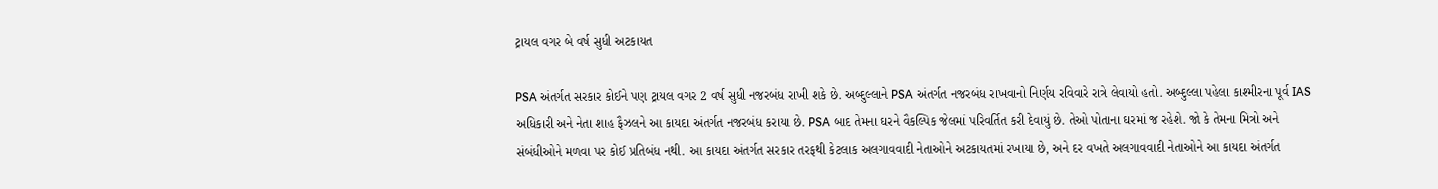ટ્રાયલ વગર બે વર્ષ સુધી અટકાયત

PSA અંતર્ગત સરકાર કોઈને પણ ટ્રાયલ વગર 2 વર્ષ સુધી નજરબંધ રાખી શકે છે. અબ્દુલ્લાને PSA અંતર્ગત નજરબંધ રાખવાનો નિર્ણય રવિવારે રાત્રે લેવાયો હતો. અબ્દુલ્લા પહેલા કાશ્મીરના પૂર્વ IAS અધિકારી અને નેતા શાહ ફૈઝલને આ કાયદા અંતર્ગત નજરબંધ કરાયા છે. PSA બાદ તેમના ઘરને વૈકલ્પિક જેલમાં પરિવર્તિત કરી દેવાયું છે. તેઓ પોતાના ઘરમાં જ રહેશે. જો કે તેમના મિત્રો અને સંબંધીઓને મળવા પર કોઈ પ્રતિબંધ નથી. આ કાયદા અંતર્ગત સરકાર તરફથી કેટલાક અલગાવવાદી નેતાઓને અટકાયતમાં રખાયા છે, અને દર વખતે અલગાવવાદી નેતાઓને આ કાયદા અંતર્ગત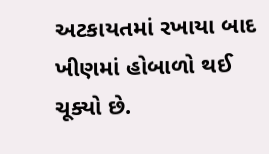અટકાયતમાં રખાયા બાદ ખીણમાં હોબાળો થઈ ચૂક્યો છે.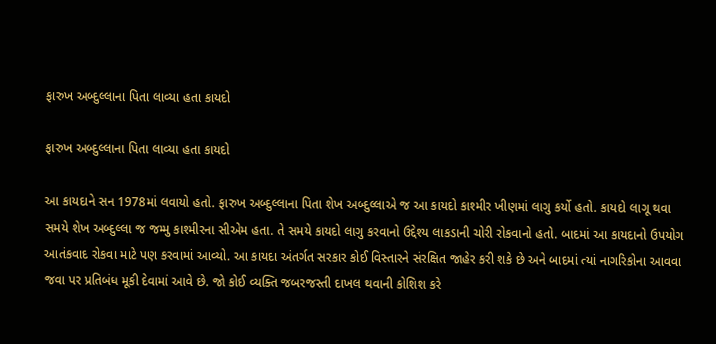ફારુખ અબ્દુલ્લાના પિતા લાવ્યા હતા કાયદો

ફારુખ અબ્દુલ્લાના પિતા લાવ્યા હતા કાયદો

આ કાયદાને સન 1978માં લવાયો હતો. ફારુખ અબ્દુલ્લાના પિતા શેખ અબ્દુલ્લાએ જ આ કાયદો કાશ્મીર ખીણમાં લાગુ કર્યો હતો. કાયદો લાગૂ થવા સમયે શેખ અબ્દુલ્લા જ જમ્મુ કાશ્મીરના સીએમ હતા. તે સમયે કાયદો લાગુ કરવાનો ઉદ્દેશ્ય લાકડાની ચોરી રોકવાનો હતો. બાદમાં આ કાયદાનો ઉપયોગ આતંકવાદ રોકવા માટે પણ કરવામાં આવ્યો. આ કાયદા અંતર્ગત સરકાર કોઈ વિસ્તારને સંરક્ષિત જાહેર કરી શકે છે અને બાદમાં ત્યાં નાગરિકોના આવવા જવા પર પ્રતિબંધ મૂકી દેવામાં આવે છે. જો કોઈ વ્યક્તિ જબરજસ્તી દાખલ થવાની કોશિશ કરે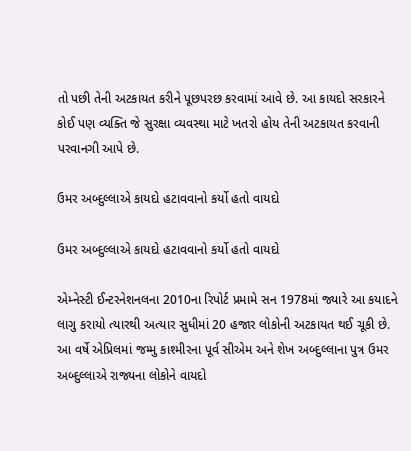તો પછી તેની અટકાયત કરીને પૂછપરછ કરવામાં આવે છે. આ કાયદો સરકારને કોઈ પણ વ્યક્તિ જે સુરક્ષા વ્યવસ્થા માટે ખતરો હોય તેની અટકાયત કરવાની પરવાનગી આપે છે.

ઉમર અબ્દુલ્લાએ કાયદો હટાવવાનો કર્યો હતો વાયદો

ઉમર અબ્દુલ્લાએ કાયદો હટાવવાનો કર્યો હતો વાયદો

એમ્નેસ્ટી ઈન્ટરનેશનલના 2010ના રિપોર્ટ પ્રમામે સન 1978માં જ્યારે આ કયાદને લાગુ કરાયો ત્યારથી અત્યાર સુધીમાં 20 હજાર લોકોની અટકાયત થઈ ચૂકી છે. આ વર્ષે એપ્રિલમાં જમ્મુ કાશ્મીરના પૂર્વ સીએમ અને શેખ અબ્દુલ્લાના પુત્ર ઉમર અબ્દુલ્લાએ રાજ્યના લોકોને વાયદો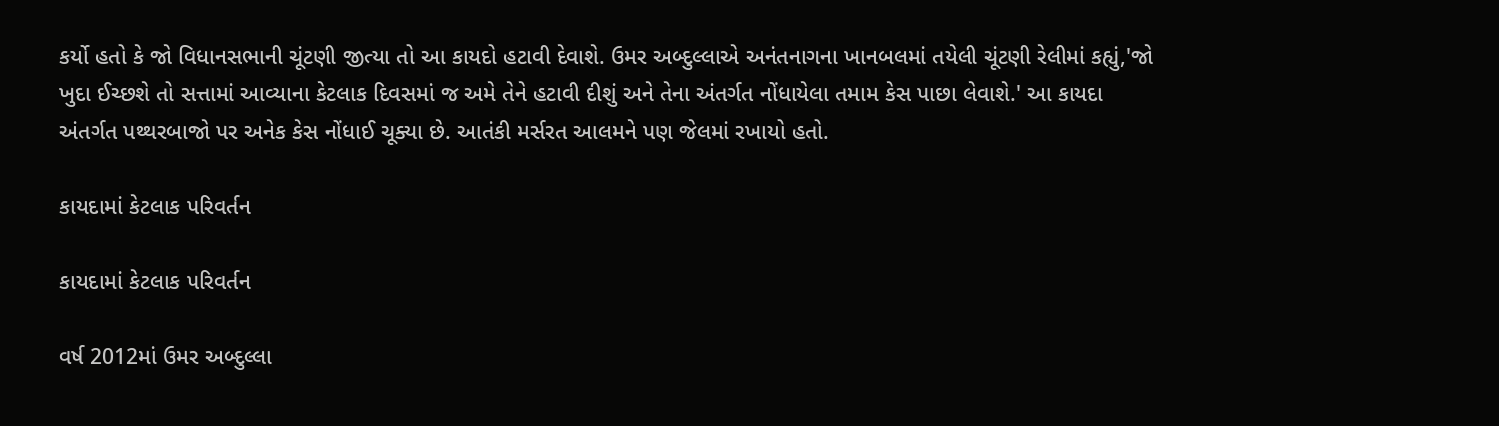કર્યો હતો કે જો વિધાનસભાની ચૂંટણી જીત્યા તો આ કાયદો હટાવી દેવાશે. ઉમર અબ્દુલ્લાએ અનંતનાગના ખાનબલમાં તયેલી ચૂંટણી રેલીમાં કહ્યું,'જો ખુદા ઈચ્છશે તો સત્તામાં આવ્યાના કેટલાક દિવસમાં જ અમે તેને હટાવી દીશું અને તેના અંતર્ગત નોંધાયેલા તમામ કેસ પાછા લેવાશે.' આ કાયદા અંતર્ગત પથ્થરબાજો પર અનેક કેસ નોંધાઈ ચૂક્યા છે. આતંકી મર્સરત આલમને પણ જેલમાં રખાયો હતો.

કાયદામાં કેટલાક પરિવર્તન

કાયદામાં કેટલાક પરિવર્તન

વર્ષ 2012માં ઉમર અબ્દુલ્લા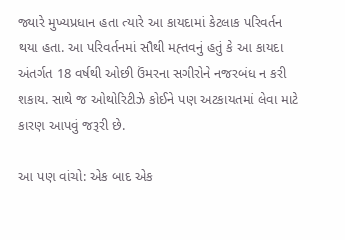જ્યારે મુખ્યપ્રધાન હતા ત્યારે આ કાયદામાં કેટલાક પરિવર્તન થયા હતા. આ પરિવર્તનમાં સૌથી મહ્તવનું હતું કે આ કાયદા અંતર્ગત 18 વર્ષથી ઓછી ઉંમરના સગીરોને નજરબંધ ન કરી શકાય. સાથે જ ઓથોરિટીઝે કોઈને પણ અટકાયતમાં લેવા માટે કારણ આપવું જરૂરી છે.

આ પણ વાંચો: એક બાદ એક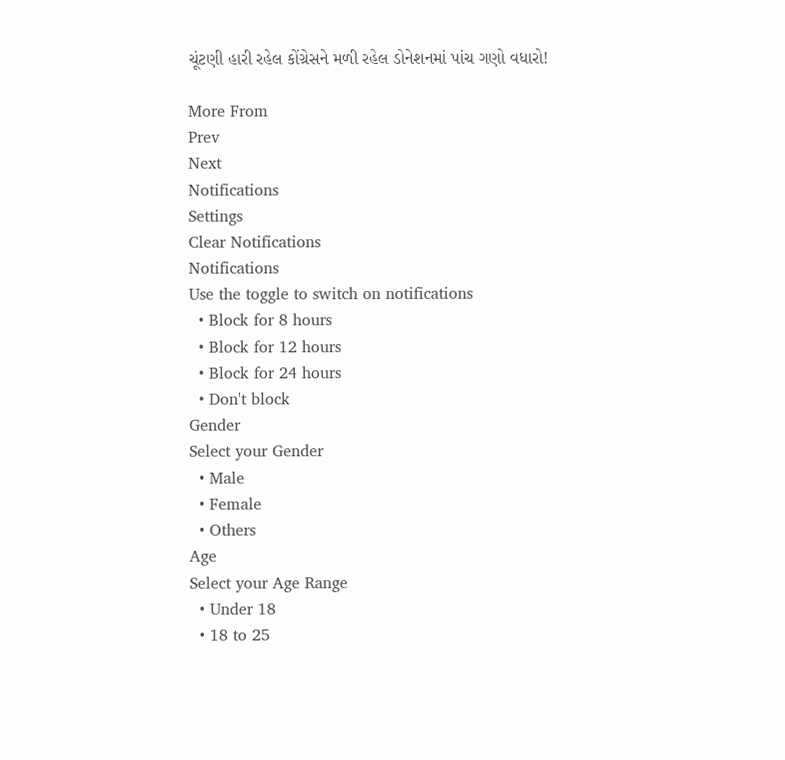ચૂંટણી હારી રહેલ કોંગ્રેસને મળી રહેલ ડોનેશનમાં પાંચ ગણો વધારો!

More From
Prev
Next
Notifications
Settings
Clear Notifications
Notifications
Use the toggle to switch on notifications
  • Block for 8 hours
  • Block for 12 hours
  • Block for 24 hours
  • Don't block
Gender
Select your Gender
  • Male
  • Female
  • Others
Age
Select your Age Range
  • Under 18
  • 18 to 25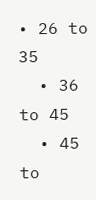• 26 to 35
  • 36 to 45
  • 45 to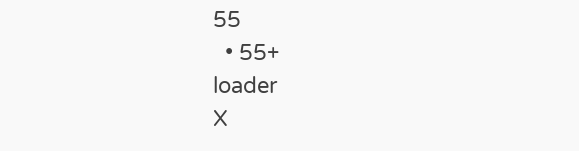55
  • 55+
loader
X